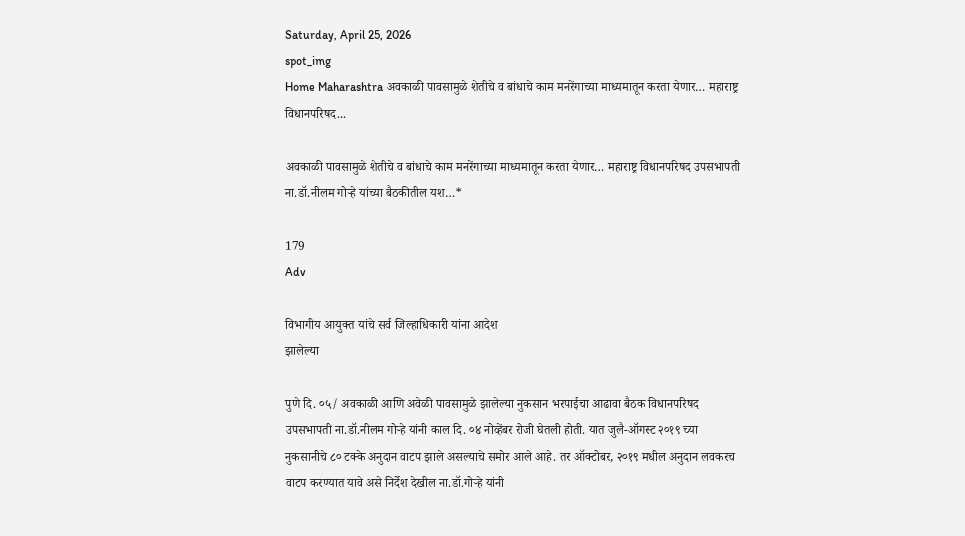Saturday, April 25, 2026
spot_img
Home Maharashtra अवकाळी पावसामुळे शेतीचे व बांधाचे काम मनरेंगाच्या माध्यमातून करता येणार… महाराष्ट्र विधानपरिषद...

अवकाळी पावसामुळे शेतीचे व बांधाचे काम मनरेंगाच्या माध्यमातून करता येणार… महाराष्ट्र विधानपरिषद उपसभापती ना.डॉ.नीलम गोऱ्हे यांच्या बैठकीतील यश…*

179
Adv

विभागीय आयुक्त यांचे सर्व जिल्हाधिकारी यांना आदेश
झालेल्या

पुणे दि. ०५/ अवकाळी आणि अवेळी पावसामुळे झालेल्या नुकसान भरपाईचा आढावा बैठक विधानपरिषद उपसभापती ना.डॉ.नीलम गोऱ्हे यांनी काल दि. ०४ नोव्हेंबर रोजी घेतली होती. यात जुलै-ऑगस्ट २०१९ च्या नुकसानीचे ८० टक्के अनुदान वाटप झाले असल्याचे समोर आले आहे. तर ऑक्टोबर, २०१९ मधील अनुदान लवकरच वाटप करण्यात यावे असे निर्देश देखील ना.डॉ.गोऱ्हे यांनी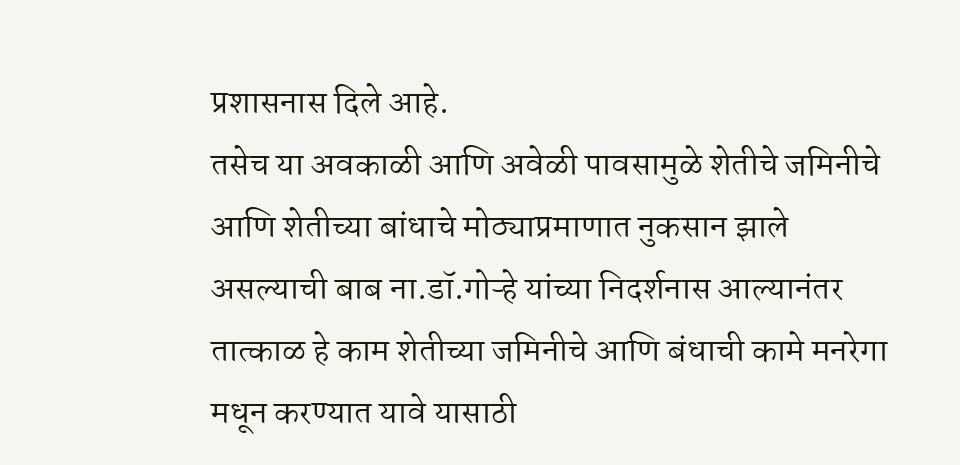प्रशासनास दिले आहे.
तसेच या अवकाळी आणि अवेळी पावसामुळे शेतीचे जमिनीचे आणि शेतीच्या बांधाचे मोठ्याप्रमाणात नुकसान झाले असल्याची बाब ना.डॉ.गोऱ्हे यांच्या निदर्शनास आल्यानंतर तात्काळ हे काम शेतीच्या जमिनीचे आणि बंधाची कामे मनरेगा मधून करण्यात यावे यासाठी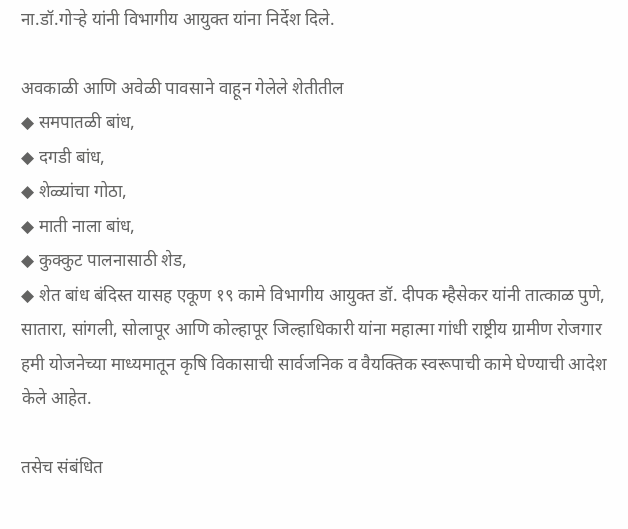ना.डॉ.गोऱ्हे यांनी विभागीय आयुक्त यांना निर्देश दिले.

अवकाळी आणि अवेळी पावसाने वाहून गेलेले शेतीतील
◆ समपातळी बांध,
◆ दगडी बांध,
◆ शेळ्यांचा गोठा,
◆ माती नाला बांध,
◆ कुक्कुट पालनासाठी शेड,
◆ शेत बांध बंदिस्त यासह एकूण १९ कामे विभागीय आयुक्त डॉ. दीपक म्हैसेकर यांनी तात्काळ पुणे, सातारा, सांगली, सोलापूर आणि कोल्हापूर जिल्हाधिकारी यांना महात्मा गांधी राष्ट्रीय ग्रामीण रोजगार हमी योजनेच्या माध्यमातून कृषि विकासाची सार्वजनिक व वैयक्तिक स्वरूपाची कामे घेण्याची आदेश केले आहेत.

तसेच संबंधित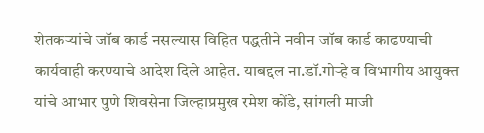शेतकऱ्यांचे जॉब कार्ड नसल्यास विहित पद्धतीने नवीन जॉब कार्ड काढण्याची कार्यवाही करण्याचे आदेश दिले आहेत. याबद्दल ना.डॉ.गोऱ्हे व विभागीय आयुक्त यांचे आभार पुणे शिवसेना जिल्हाप्रमुख रमेश कोंडे, सांगली माजी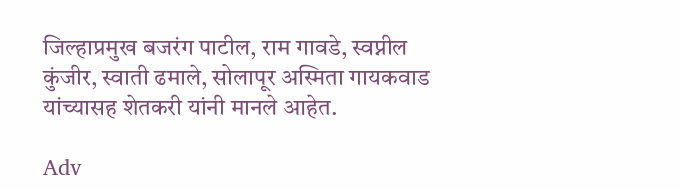जिल्हाप्रमुख बजरंग पाटील, राम गावडे, स्वप्नील कुंजीर, स्वाती ढमाले, सोलापूर अस्मिता गायकवाड यांच्यासह शेतकरी यांनी मानले आहेत.

Adv